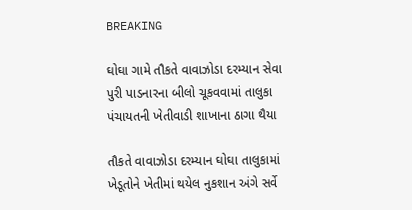BREAKING

ઘોઘા ગામે તૌકતે વાવાઝોડા દરમ્યાન સેવા પુરી પાડનારના બીલો ચૂકવવામાં તાલુકા પંચાયતની ખેતીવાડી શાખાના ઠાગા થૈયા

તૌકતે વાવાઝોડા દરમ્યાન ઘોઘા તાલુકામાં ખેડૂતોને ખેતીમાં થયેલ નુકશાન અંગે સર્વે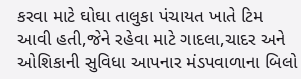કરવા માટે ઘોઘા તાલુકા પંચાયત ખાતે ટિમ આવી હતી,જેને રહેવા માટે ગાદલા,ચાદર અને ઓશિકાની સુવિધા આપનાર મંડપવાળાના બિલો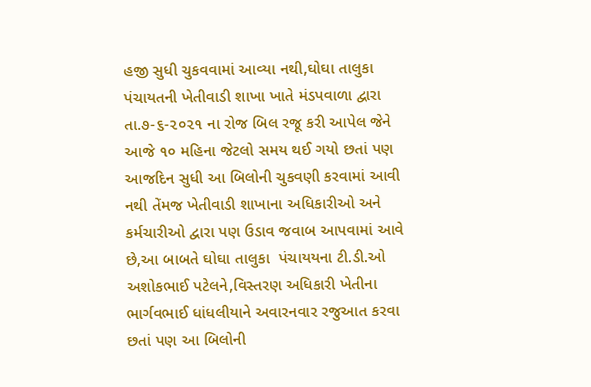હજી સુધી ચુકવવામાં આવ્યા નથી,ઘોઘા તાલુકા પંચાયતની ખેતીવાડી શાખા ખાતે મંડપવાળા દ્વારા તા.૭-૬-૨૦૨૧ ના રોજ બિલ રજૂ કરી આપેલ જેને આજે ૧૦ મહિના જેટલો સમય થઈ ગયો છતાં પણ આજદિન સુધી આ બિલોની ચુકવણી કરવામાં આવી નથી તેંમજ ખેતીવાડી શાખાના અધિકારીઓ અને કર્મચારીઓ દ્વારા પણ ઉડાવ જવાબ આપવામાં આવે છે,આ બાબતે ઘોઘા તાલુકા  પંચાયયના ટી.ડી.ઓ અશોકભાઈ પટેલને,વિસ્તરણ અધિકારી ખેતીના ભાર્ગવભાઈ ધાંધલીયાને અવારનવાર રજુઆત કરવા છતાં પણ આ બિલોની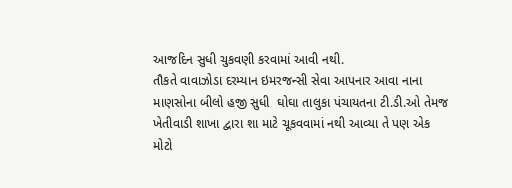આજદિન સુધી ચુકવણી કરવામાં આવી નથી.
તૌકતે વાવાઝોડા દરમ્યાન ઇમરજન્સી સેવા આપનાર આવા નાના માણસોના બીલો હજી સુધી  ઘોઘા તાલુકા પંચાયતના ટી.ડી.ઓ તેમજ ખેતીવાડી શાખા દ્વારા શા માટે ચૂકવવામાં નથી આવ્યા તે પણ એક મોટો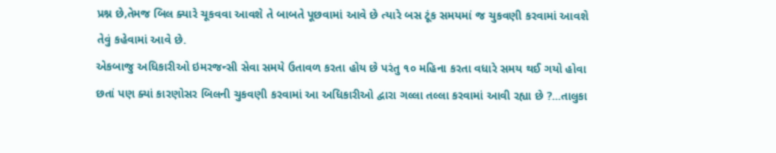પ્રશ્ન છે,તેમજ બિલ ક્યારે ચૂકવવા આવશે તે બાબતે પૂછવામાં આવે છે ત્યારે બસ ટૂંક સમયમાં જ ચુકવણી કરવામાં આવશે તેવું કહેવામાં આવે છે.
એકબાજુ અધિકારીઓ ઇમરજન્સી સેવા સમયે ઉતાવળ કરતા હોય છે પરંતુ ૧૦ મહિના કરતા વધારે સમય થઈ ગયો હોવા છતાં પણ ક્યાં કારણોસર બિલની ચુકવણી કરવામાં આ અધિકારીઓ દ્વારા ગલ્લા તલ્લા કરવામાં આવી રહ્યા છે ?...તાલુકા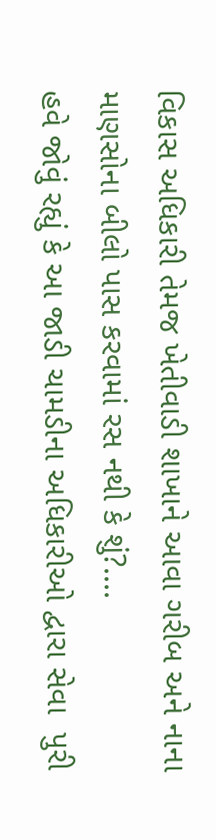વિકાસ અધિકારી તેમજ ખેતીવાડી શાખાને આવા ગરીબ અને નાના માણસોના બીલો પાસ કરવામાં રસ નથી કે શું?....
હવે જોવું રહ્યું કે આ જાડી ચામડીના અધિકારીઓ દ્વારા સેવા  પુરી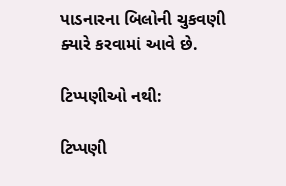પાડનારના બિલોની ચુકવણી ક્યારે કરવામાં આવે છે.

ટિપ્પણીઓ નથી:

ટિપ્પણી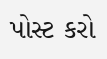પોસ્ટ કરો